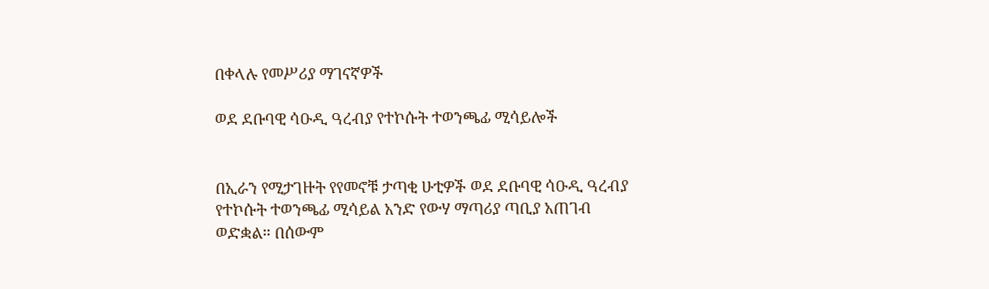በቀላሉ የመሥሪያ ማገናኛዎች

ወደ ደቡባዊ ሳዑዲ ዓረብያ የተኮሱት ተወንጫፊ ሚሳይሎች


በኢራን የሚታገዙት የየመኖቹ ታጣቂ ሁቲዎች ወደ ደቡባዊ ሳዑዲ ዓረብያ የተኮሱት ተወንጫፊ ሚሳይል አንድ የውሃ ማጣሪያ ጣቢያ አጠገብ ወድቋል። በሰውም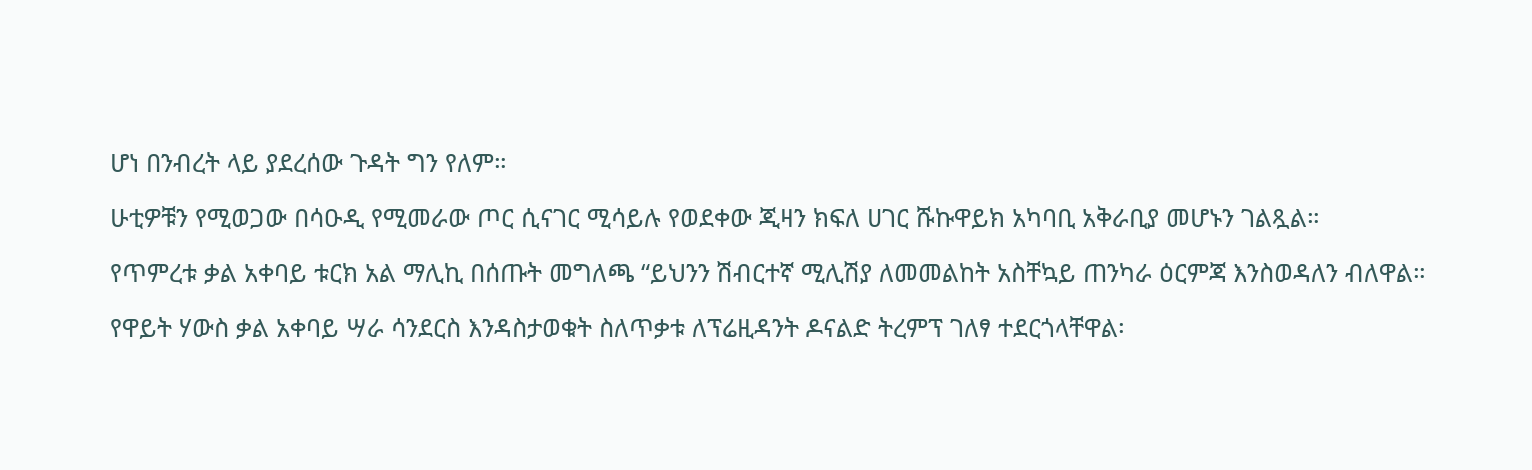ሆነ በንብረት ላይ ያደረሰው ጉዳት ግን የለም።

ሁቲዎቹን የሚወጋው በሳዑዲ የሚመራው ጦር ሲናገር ሚሳይሉ የወደቀው ጂዛን ክፍለ ሀገር ሹኩዋይክ አካባቢ አቅራቢያ መሆኑን ገልጿል።

የጥምረቱ ቃል አቀባይ ቱርክ አል ማሊኪ በሰጡት መግለጫ “ይህንን ሽብርተኛ ሚሊሽያ ለመመልከት አስቸኳይ ጠንካራ ዕርምጃ እንስወዳለን ብለዋል።

የዋይት ሃውስ ቃል አቀባይ ሣራ ሳንደርስ እንዳስታወቁት ስለጥቃቱ ለፕሬዚዳንት ዶናልድ ትረምፕ ገለፃ ተደርጎላቸዋል፡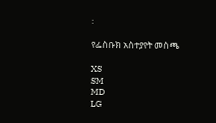፡

የፌስቡክ አስተያየት መስጫ

XS
SM
MD
LG